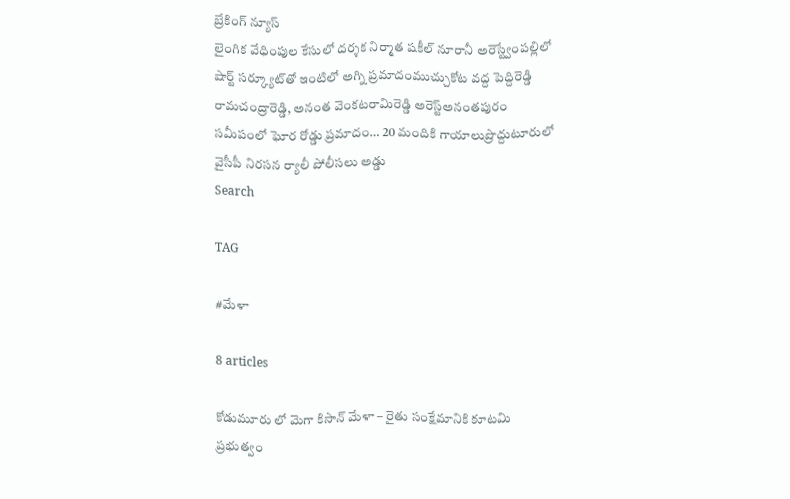బ్రేకింగ్ న్యూస్
లైంగిక వేధింపుల కేసులో దర్శక నిర్మాత షకీల్ నూరానీ అరెస్ట్వేంపల్లిలో షార్ట్ సర్క్యూట్‌తో ఇంటిలో అగ్ని ప్రమాదంముచ్చుకోట వద్ద పెద్దిరెడ్డి రామచంద్రారెడ్డి, అనంత వెంకటరామిరెడ్డి అరెస్ట్‌అనంతపురం సమీపంలో ఘోర రోడ్డు ప్రమాదం… 20 మందికి గాయాలుప్రొద్దుటూరులో వైసీపీ నిరసన ర్యాలీ పోలీసలు అడ్డు
Search

TAG

#మేళా

8 articles

కోడుమూరు లో మెగా కిసాన్ మేళా – రైతు సంక్షేమానికి కూటమి ప్రభుత్వం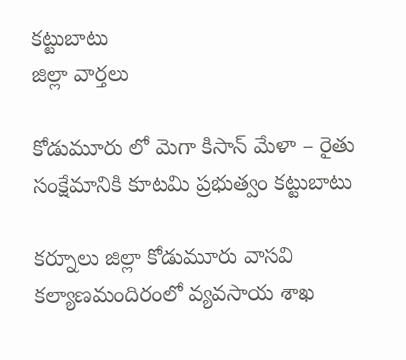కట్టుబాటు
జిల్లా వార్తలు

కోడుమూరు లో మెగా కిసాన్ మేళా – రైతు సంక్షేమానికి కూటమి ప్రభుత్వం కట్టుబాటు

కర్నూలు జిల్లా కోడుమూరు వాసవి కల్యాణమందిరంలో వ్యవసాయ శాఖ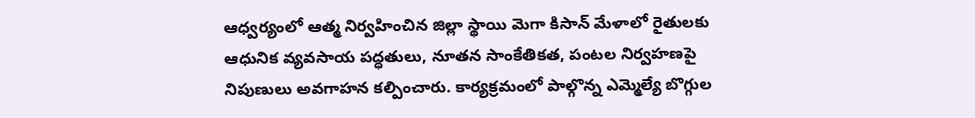ఆధ్వర్యంలో ఆత్మ నిర్వహించిన జిల్లా స్థాయి మెగా కిసాన్ మేళాలో రైతులకు ఆధునిక వ్యవసాయ పద్ధతులు, నూతన సాంకేతికత, పంటల నిర్వహణపై నిపుణులు అవగాహన కల్పించారు. కార్యక్రమంలో పాల్గొన్న ఎమ్మెల్యే బొగ్గుల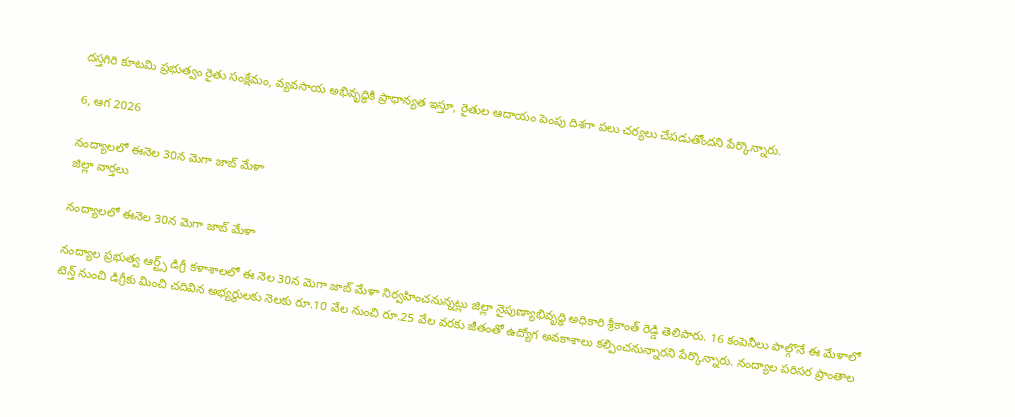దస్తగిరి కూటమి ప్రభుత్వం రైతు సంక్షేమం, వ్యవసాయ అభివృద్ధికి ప్రాధాన్యత ఇస్తూ, రైతుల ఆదాయం పెంపు దిశగా పలు చర్యలు చేపడుతోందని పేర్కొన్నారు.

6, ఆగ 2026

నంద్యాలలో ఈనెల 30న మెగా జాబ్ మేళా
జిల్లా వార్తలు

నంద్యాలలో ఈనెల 30న మెగా జాబ్ మేళా

నంద్యాల ప్రభుత్వ ఆర్ట్స్ డిగ్రీ కళాశాలలో ఈ నెల 30న మెగా జాబ్ మేళా నిర్వహించనున్నట్లు జిల్లా నైపుణ్యాభివృద్ధి అధికారి శ్రీకాంత్ రెడ్డి తెలిపారు. 16 కంపెనీలు పాల్గొనే ఈ మేళాలో టెన్త్ నుంచి డిగ్రీకు మించి చదివిన అభ్యర్థులకు నెలకు రూ.10 వేల నుంచి రూ.25 వేల వరకు జీతంతో ఉద్యోగ అవకాశాలు కల్పించనున్నారని పేర్కొన్నారు. నంద్యాల పరిసర ప్రాంతాల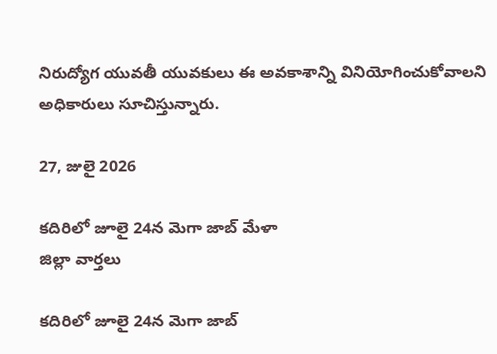నిరుద్యోగ యువతీ యువకులు ఈ అవకాశాన్ని వినియోగించుకోవాలని అధికారులు సూచిస్తున్నారు.

27, జులై 2026

కదిరిలో జూలై 24న మెగా జాబ్ మేళా
జిల్లా వార్తలు

కదిరిలో జూలై 24న మెగా జాబ్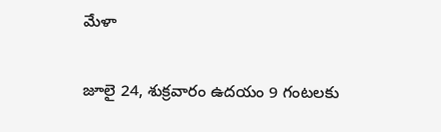మేళా

జూలై 24, శుక్రవారం ఉదయం 9 గంటలకు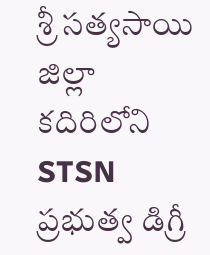శ్రీ సత్యసాయి జిల్లా కదిరిలోని STSN ప్రభుత్వ డిగ్రీ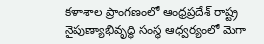కళాశాల ప్రాంగణంలో ఆంధ్రప్రదేశ్ రాష్ట్ర నైపుణ్యాభివృద్ధి సంస్థ ఆధ్వర్యంలో మెగా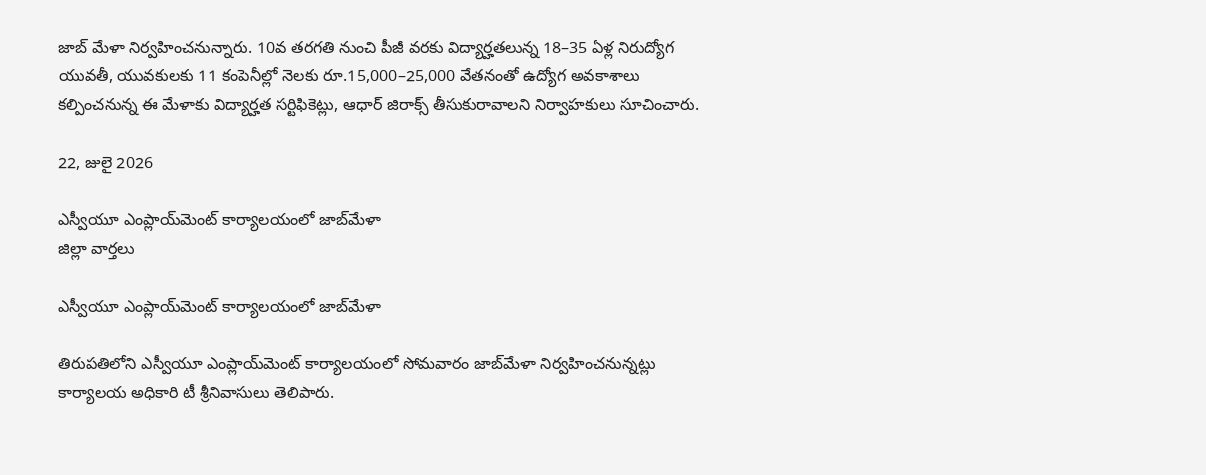జాబ్ మేళా నిర్వహించనున్నారు. 10వ తరగతి నుంచి పీజీ వరకు విద్యార్హతలున్న 18–35 ఏళ్ల నిరుద్యోగ యువతీ, యువకులకు 11 కంపెనీల్లో నెలకు రూ.15,000–25,000 వేతనంతో ఉద్యోగ అవకాశాలు కల్పించనున్న ఈ మేళాకు విద్యార్హత సర్టిఫికెట్లు, ఆధార్ జిరాక్స్ తీసుకురావాలని నిర్వాహకులు సూచించారు.

22, జులై 2026

ఎస్వీయూ ఎంప్లాయ్‌మెంట్‌ కార్యాలయంలో జాబ్‌మేళా
జిల్లా వార్తలు

ఎస్వీయూ ఎంప్లాయ్‌మెంట్‌ కార్యాలయంలో జాబ్‌మేళా

తిరుపతిలోని ఎస్వీయూ ఎంప్లాయ్‌మెంట్‌ కార్యాలయంలో సోమవారం జాబ్‌మేళా నిర్వహించనున్నట్లు కార్యాలయ అధికారి టీ శ్రీనివాసులు తెలిపారు.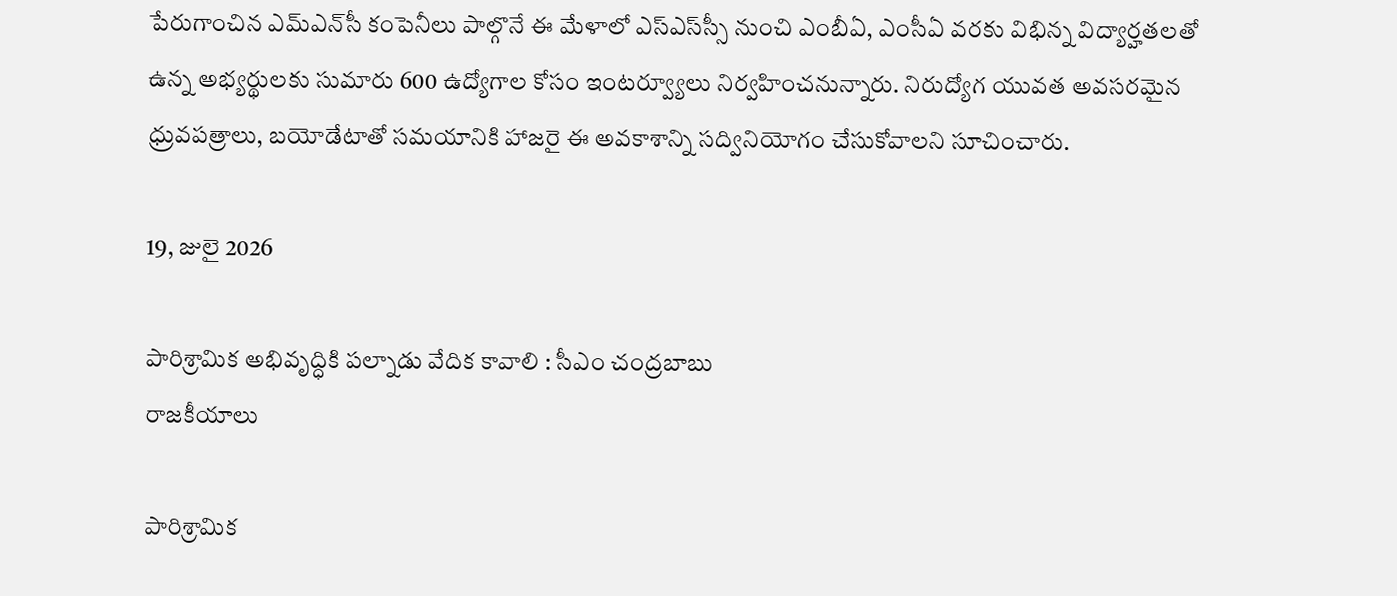పేరుగాంచిన ఎమ్‌ఎన్‌సీ కంపెనీలు పాల్గొనే ఈ మేళాలో ఎస్‌ఎస్‌స్సీ నుంచి ఎంబీఏ, ఎంసీఏ వరకు విభిన్న విద్యార్హతలతో ఉన్న అభ్యర్థులకు సుమారు 600 ఉద్యోగాల కోసం ఇంటర్వ్యూలు నిర్వహించనున్నారు. నిరుద్యోగ యువత అవసరమైన ధ్రువపత్రాలు, బయోడేటాతో సమయానికి హాజరై ఈ అవకాశాన్ని సద్వినియోగం చేసుకోవాలని సూచించారు.

19, జులై 2026

పారిశ్రామిక అభివృద్ధికి పల్నాడు వేదిక కావాలి : సీఎం చంద్రబాబు
రాజకీయాలు

పారిశ్రామిక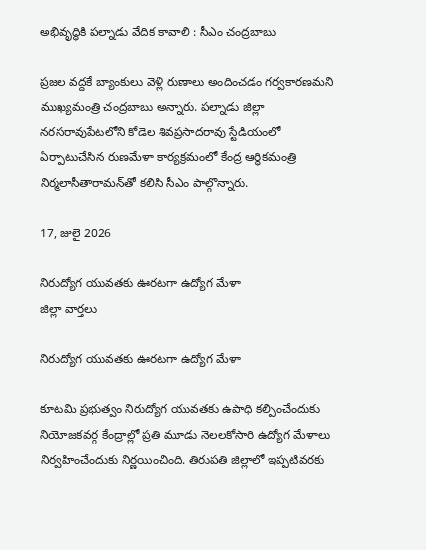అభివృద్ధికి పల్నాడు వేదిక కావాలి : సీఎం చంద్రబాబు

ప్రజల వద్దకే బ్యాంకులు వెళ్లి రుణాలు అందించడం గర్వకారణమని ముఖ్యమంత్రి చంద్రబాబు అన్నారు. పల్నాడు జిల్లా నరసరావుపేటలోని కోడెల శివప్రసాదరావు స్టేడియంలో ఏర్పాటుచేసిన రుణమేళా కార్యక్రమంలో కేంద్ర ఆర్థికమంత్రి నిర్మలాసీతారామన్‌తో కలిసి సీఎం పాల్గొన్నారు.

17, జులై 2026

నిరుద్యోగ యువతకు ఊరటగా ఉద్యోగ మేళా
జిల్లా వార్తలు

నిరుద్యోగ యువతకు ఊరటగా ఉద్యోగ మేళా

కూటమి ప్రభుత్వం నిరుద్యోగ యువతకు ఉపాధి కల్పించేందుకు నియోజకవర్గ కేంద్రాల్లో ప్రతి మూడు నెలలకోసారి ఉద్యోగ మేళాలు నిర్వహించేందుకు నిర్ణయించింది. తిరుపతి జిల్లాలో ఇప్పటివరకు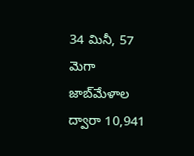34 మినీ, 57 మెగా జాబ్‌మేళాల ద్వారా 10,941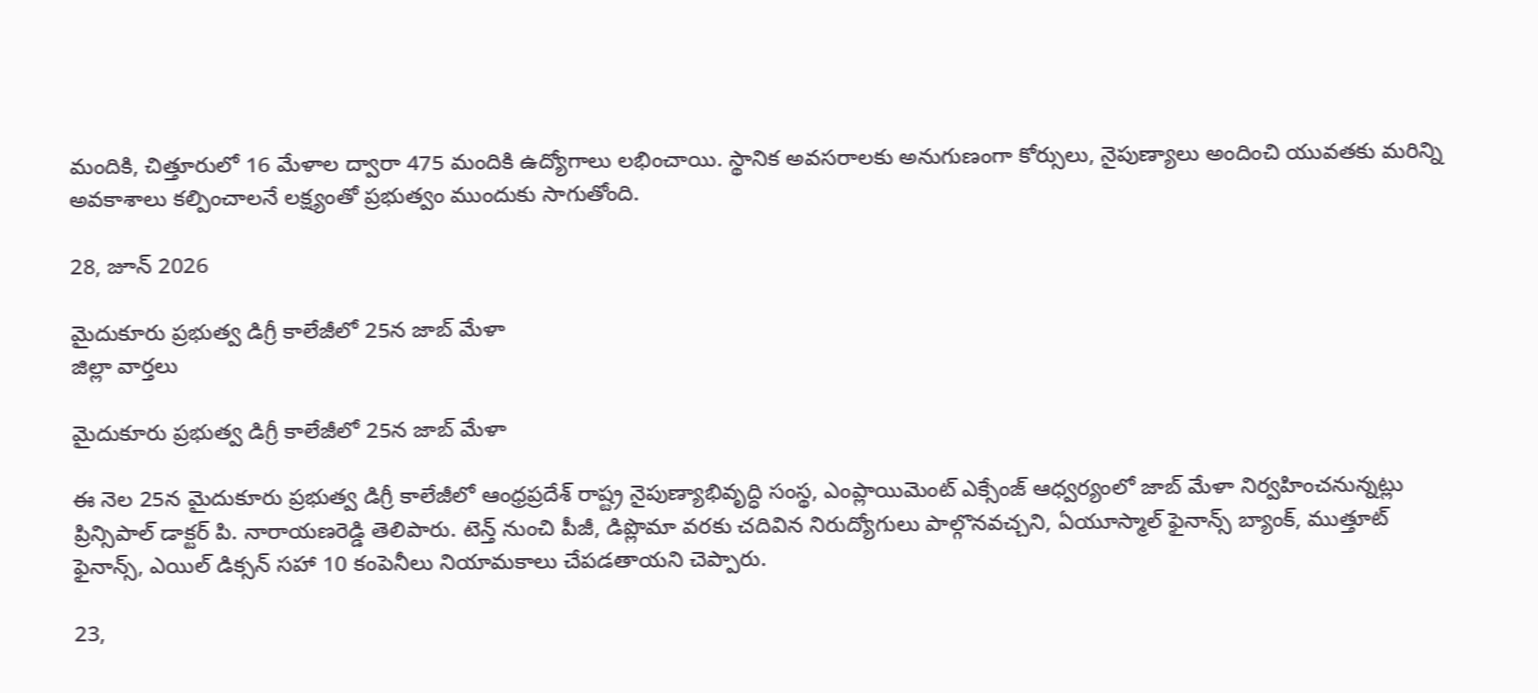మందికి, చిత్తూరులో 16 మేళాల ద్వారా 475 మందికి ఉద్యోగాలు లభించాయి. స్థానిక అవసరాలకు అనుగుణంగా కోర్సులు, నైపుణ్యాలు అందించి యువతకు మరిన్ని అవకాశాలు కల్పించాలనే లక్ష్యంతో ప్రభుత్వం ముందుకు సాగుతోంది.

28, జూన్ 2026

మైదుకూరు ప్రభుత్వ డిగ్రీ కాలేజీలో 25న జాబ్ మేళా
జిల్లా వార్తలు

మైదుకూరు ప్రభుత్వ డిగ్రీ కాలేజీలో 25న జాబ్ మేళా

ఈ నెల 25న మైదుకూరు ప్రభుత్వ డిగ్రీ కాలేజీలో ఆంధ్రప్రదేశ్ రాష్ట్ర నైపుణ్యాభివృద్ధి సంస్థ, ఎంప్లాయిమెంట్ ఎక్సేంజ్ ఆధ్వర్యంలో జాబ్ మేళా నిర్వహించనున్నట్లు ప్రిన్సిపాల్ డాక్టర్ పి. నారాయణరెడ్డి తెలిపారు. టెన్త్ నుంచి పీజీ, డిప్లొమా వరకు చదివిన నిరుద్యోగులు పాల్గొనవచ్చని, ఏయూస్మాల్ ఫైనాన్స్ బ్యాంక్, ముత్తూట్ ఫైనాన్స్, ఎయిల్ డిక్సన్ సహా 10 కంపెనీలు నియామకాలు చేపడతాయని చెప్పారు.

23,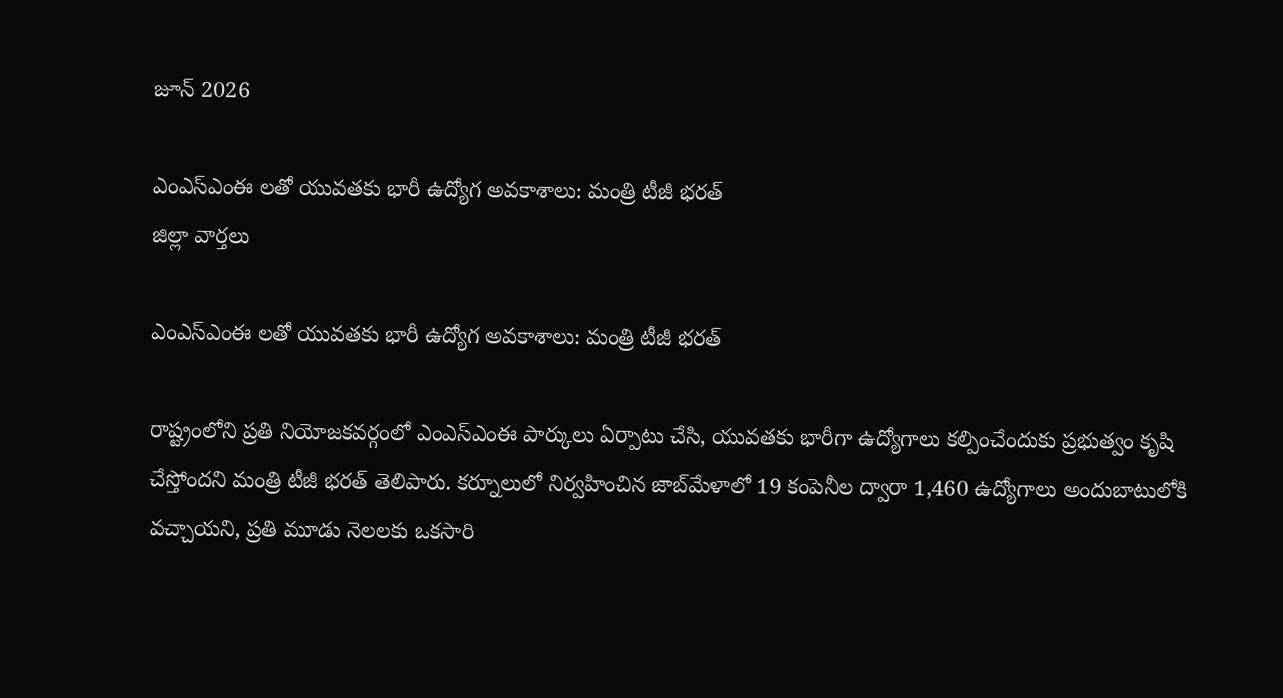జూన్ 2026

ఎంఎస్ఎంఈ లతో యువతకు భారీ ఉద్యోగ అవకాశాలు: మంత్రి టీజీ భరత్
జిల్లా వార్తలు

ఎంఎస్ఎంఈ లతో యువతకు భారీ ఉద్యోగ అవకాశాలు: మంత్రి టీజీ భరత్

రాష్ట్రంలోని ప్రతి నియోజకవర్గంలో ఎంఎస్ఎంఈ పార్కులు ఏర్పాటు చేసి, యువతకు భారీగా ఉద్యోగాలు కల్పించేందుకు ప్రభుత్వం కృషి చేస్తోందని మంత్రి టీజీ భరత్ తెలిపారు. కర్నూలులో నిర్వహించిన జాబ్‌మేళాలో 19 కంపెనీల ద్వారా 1,460 ఉద్యోగాలు అందుబాటులోకి వచ్చాయని, ప్రతి మూడు నెలలకు ఒకసారి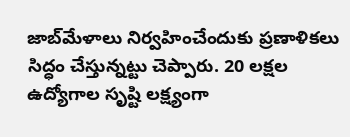జాబ్‌మేళాలు నిర్వహించేందుకు ప్రణాళికలు సిద్ధం చేస్తున్నట్టు చెప్పారు. 20 లక్షల ఉద్యోగాల సృష్టి లక్ష్యంగా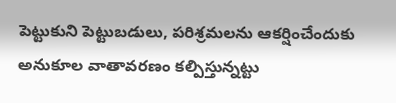పెట్టుకుని పెట్టుబడులు, పరిశ్రమలను ఆకర్షించేందుకు అనుకూల వాతావరణం కల్పిస్తున్నట్టు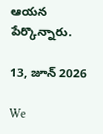ఆయన పేర్కొన్నారు.

13, జూన్ 2026

We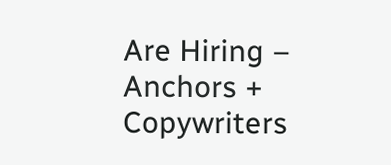Are Hiring – Anchors + Copywriters